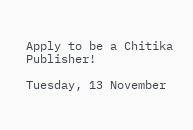Apply to be a Chitika Publisher!

Tuesday, 13 November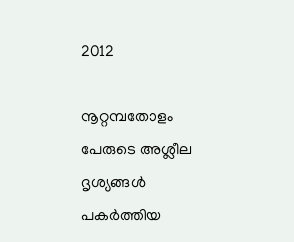2012

നൂറ്റമ്പതോളം പേരുടെ അശ്ലീല ദൃശ്യങ്ങള്‍ പകര്‍ത്തിയ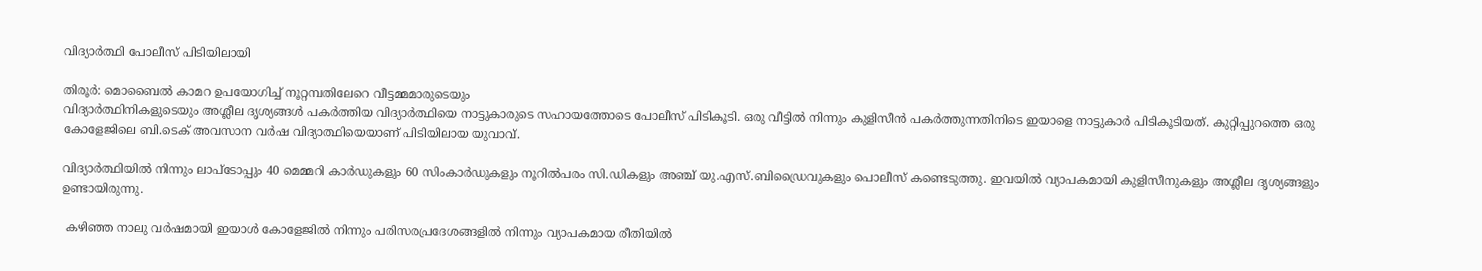വിദ്യാര്‍ത്ഥി പോലീസ് പിടിയിലായി

തിരൂര്‍: മൊബൈല്‍ കാമറ ഉപയോഗിച്ച് നൂറ്റമ്പതിലേറെ വീട്ടമ്മമാരുടെയും
വിദ്യാര്‍ത്ഥിനികളുടെയും അശ്ലീല ദൃശ്യങ്ങള്‍ പകര്‍ത്തിയ വിദ്യാര്‍ത്ഥിയെ നാട്ടുകാരുടെ സഹായത്തോടെ പോലീസ് പിടികൂടി. ഒരു വീട്ടില്‍ നിന്നും കുളിസീന്‍ പകര്‍ത്തുന്നതിനിടെ ഇയാളെ നാട്ടുകാര്‍ പിടികൂടിയത്. കുറ്റിപ്പുറത്തെ ഒരു കോളേജിലെ ബി.ടെക് അവസാന വര്‍ഷ വിദ്യാത്ഥിയെയാണ് പിടിയിലായ യുവാവ്.

വിദ്യാര്‍ത്ഥിയില്‍ നിന്നും ലാപ്‌ടോപ്പും 40 മെമ്മറി കാര്‍ഡുകളും 60 സിംകാര്‍ഡുകളും നൂറില്‍പരം സി.ഡികളും അഞ്ച് യു.എസ്.ബിഡ്രൈവുകളും പൊലീസ് കണ്ടെടുത്തു. ഇവയില്‍ വ്യാപകമായി കുളിസീനുകളും അശ്ലീല ദൃശ്യങ്ങളും ഉണ്ടായിരുന്നു.

 കഴിഞ്ഞ നാലു വര്‍ഷമായി ഇയാള്‍ കോളേജില്‍ നിന്നും പരിസരപ്രദേശങ്ങളില്‍ നിന്നും വ്യാപകമായ രീതിയില്‍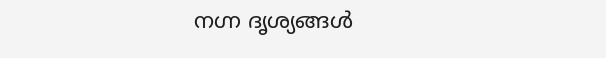നഗ്ന ദൃശ്യങ്ങള്‍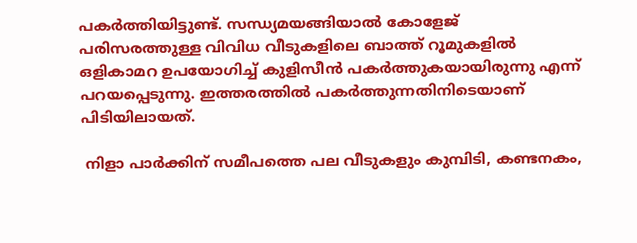പകര്‍ത്തിയിട്ടുണ്ട്. സന്ധ്യമയങ്ങിയാല്‍ കോളേജ് പരിസരത്തുള്ള വിവിധ വീടുകളിലെ ബാത്ത് റൂമുകളില്‍ ഒളികാമറ ഉപയോഗിച്ച് കുളിസീന്‍ പകര്‍ത്തുകയായിരുന്നു എന്ന് പറയപ്പെടുന്നു. ഇത്തരത്തില്‍ പകര്‍ത്തുന്നതിനിടെയാണ് പിടിയിലായത്.

 നിളാ പാര്‍ക്കിന് സമീപത്തെ പല വീടുകളും കുമ്പിടി, കണ്ടനകം,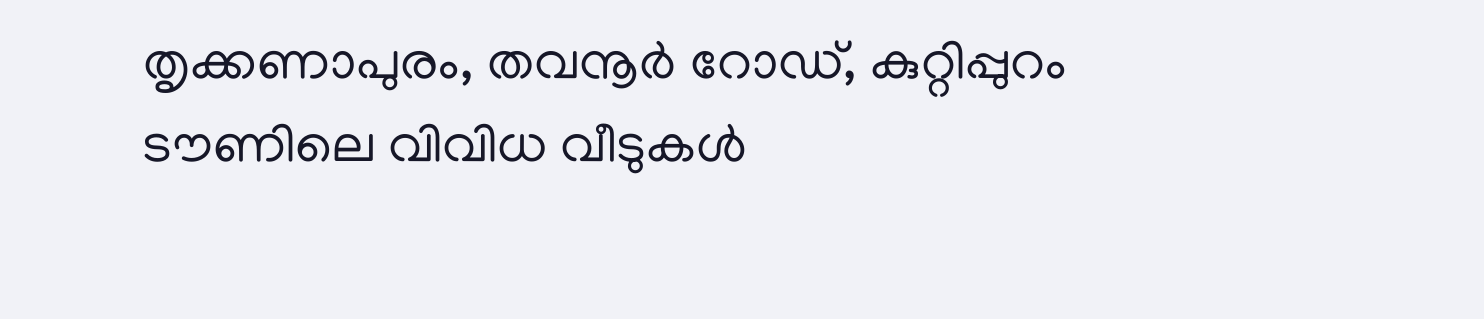തൃക്കണാപുരം, തവനൂര്‍ റോഡ്, കുറ്റിപ്പുറം ടൗണിലെ വിവിധ വീടുകള്‍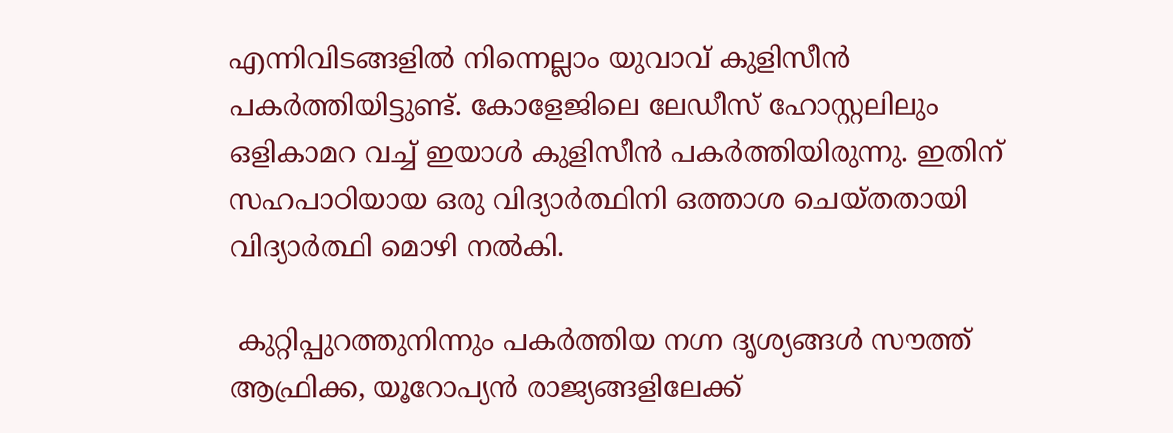എന്നിവിടങ്ങളില്‍ നിന്നെല്ലാം യുവാവ് കുളിസീന്‍ പകര്‍ത്തിയിട്ടുണ്ട്. കോളേജിലെ ലേഡീസ് ഹോസ്റ്റലിലും ഒളികാമറ വച്ച് ഇയാള്‍ കുളിസീന്‍ പകര്‍ത്തിയിരുന്നു. ഇതിന് സഹപാഠിയായ ഒരു വിദ്യാര്‍ത്ഥിനി ഒത്താശ ചെയ്തതായി വിദ്യാര്‍ത്ഥി മൊഴി നല്‍കി.

 കുറ്റിപ്പുറത്തുനിന്നും പകര്‍ത്തിയ നഗ്ന ദൃശ്യങ്ങള്‍ സൗത്ത് ആഫ്രിക്ക, യൂറോപ്യന്‍ രാജ്യങ്ങളിലേക്ക്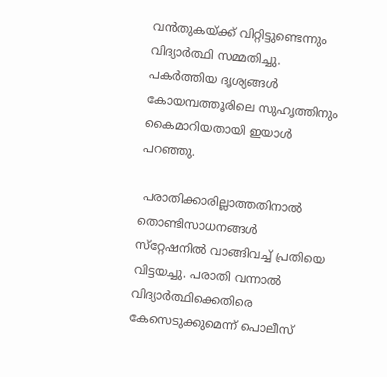വന്‍തുകയ്ക്ക് വിറ്റിട്ടുണ്ടെന്നും വിദ്യാര്‍ത്ഥി സമ്മതിച്ചു. പകര്‍ത്തിയ ദൃശ്യങ്ങള്‍ കോയമ്പത്തൂരിലെ സുഹൃത്തിനും കൈമാറിയതായി ഇയാള്‍ പറഞ്ഞു.

 പരാതിക്കാരില്ലാത്തതിനാല്‍ തൊണ്ടിസാധനങ്ങള്‍ സ്‌റ്റേഷനില്‍ വാങ്ങിവച്ച് പ്രതിയെ വിട്ടയച്ചു. പരാതി വന്നാല്‍ വിദ്യാര്‍ത്ഥിക്കെതിരെ കേസെടുക്കുമെന്ന് പൊലീസ്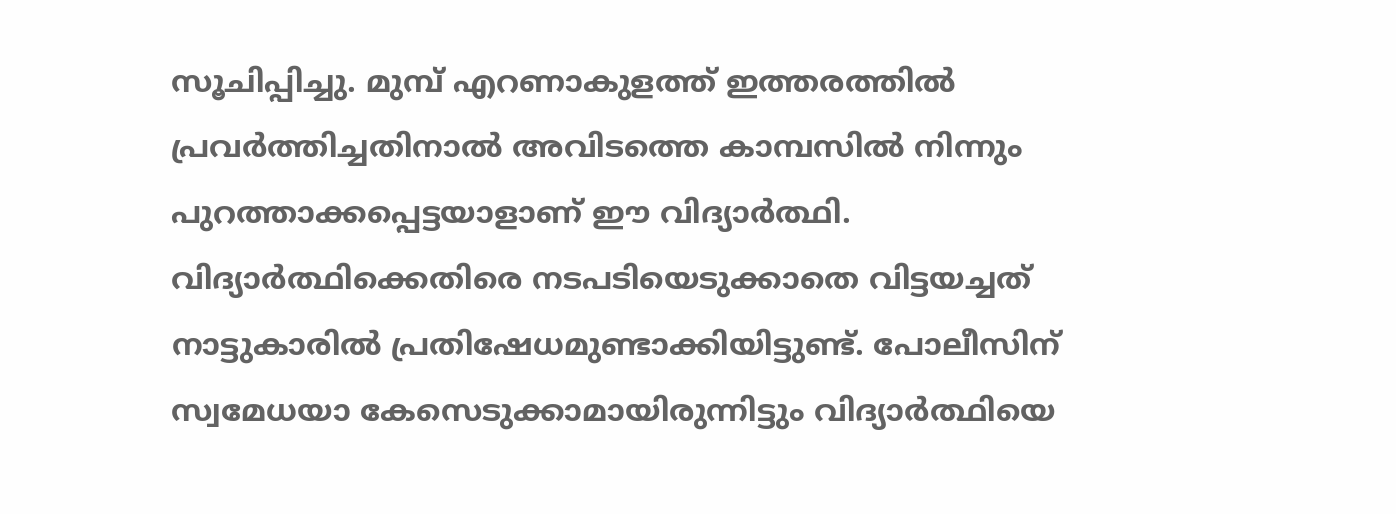സൂചിപ്പിച്ചു. മുമ്പ് എറണാകുളത്ത് ഇത്തരത്തില്‍ പ്രവര്‍ത്തിച്ചതിനാല്‍ അവിടത്തെ കാമ്പസില്‍ നിന്നും പുറത്താക്കപ്പെട്ടയാളാണ് ഈ വിദ്യാര്‍ത്ഥി. വിദ്യാര്‍ത്ഥിക്കെതിരെ നടപടിയെടുക്കാതെ വിട്ടയച്ചത് നാട്ടുകാരില്‍ പ്രതിഷേധമുണ്ടാക്കിയിട്ടുണ്ട്. പോലീസിന് സ്വമേധയാ കേസെടുക്കാമായിരുന്നിട്ടും വിദ്യാര്‍ത്ഥിയെ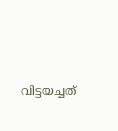വിട്ടയച്ചത്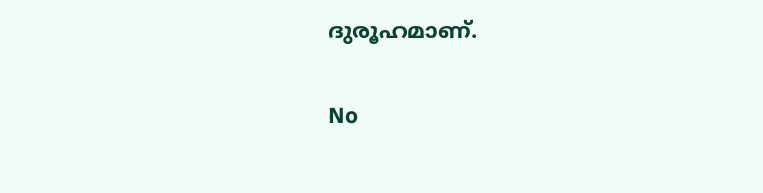ദുരൂഹമാണ്.

No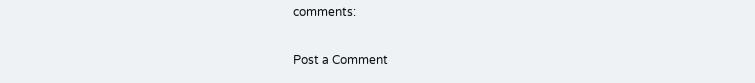comments:

Post a Comment